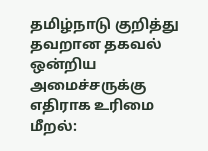தமிழ்நாடு குறித்து தவறான தகவல் ஒன்றிய அமைச்சருக்கு எதிராக உரிமை மீறல்: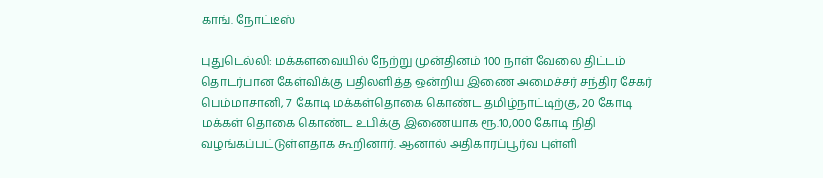காங். நோட்டீஸ்

புதுடெல்லி: மக்களவையில் நேற்று முன்தினம் 100 நாள் வேலை திட்டம் தொடர்பான கேள்விக்கு பதிலளித்த ஒன்றிய இணை அமைச்சர் சந்திர சேகர் பெம்மாசானி, 7 கோடி மக்கள்தொகை கொண்ட தமிழ்நாட்டிற்கு, 20 கோடி மக்கள் தொகை கொண்ட உபிக்கு இணையாக ரூ.10,000 கோடி நிதி வழங்கப்பட்டுள்ளதாக கூறினார். ஆனால் அதிகாரப்பூர்வ புள்ளி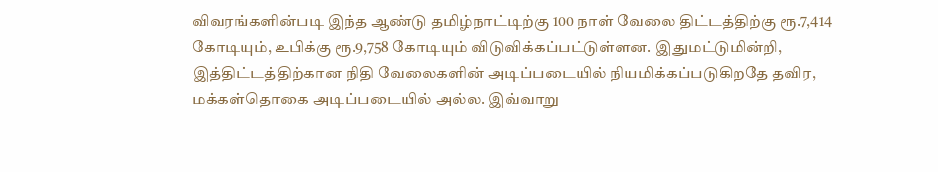விவரங்களின்படி இந்த ஆண்டு தமிழ்நாட்டிற்கு 100 நாள் வேலை திட்டத்திற்கு ரூ.7,414 கோடியும், உபிக்கு ரூ.9,758 கோடியும் விடுவிக்கப்பட்டுள்ளன. இதுமட்டுமின்றி, இத்திட்டத்திற்கான நிதி வேலைகளின் அடிப்படையில் நியமிக்கப்படுகிறதே தவிர, மக்கள்தொகை அடிப்படையில் அல்ல. இவ்வாறு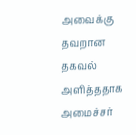அவைக்கு தவறான தகவல் அளித்ததாக அமைச்சர்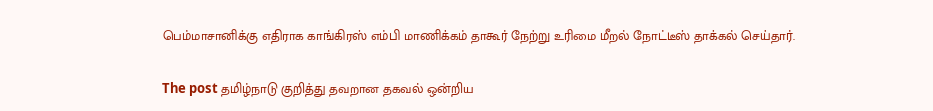பெம்மாசானிக்கு எதிராக காங்கிரஸ் எம்பி மாணிக்கம் தாகூர் நேற்று உரிமை மீறல் நோட்டீஸ் தாக்கல் செய்தார்.

The post தமிழ்நாடு குறித்து தவறான தகவல் ஒன்றிய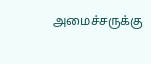அமைச்சருக்கு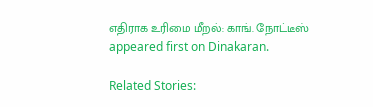எதிராக உரிமை மீறல்: காங். நோட்டீஸ் appeared first on Dinakaran.

Related Stories: